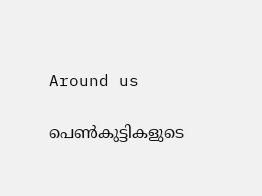Around us

പെണ്‍കുട്ടികളുടെ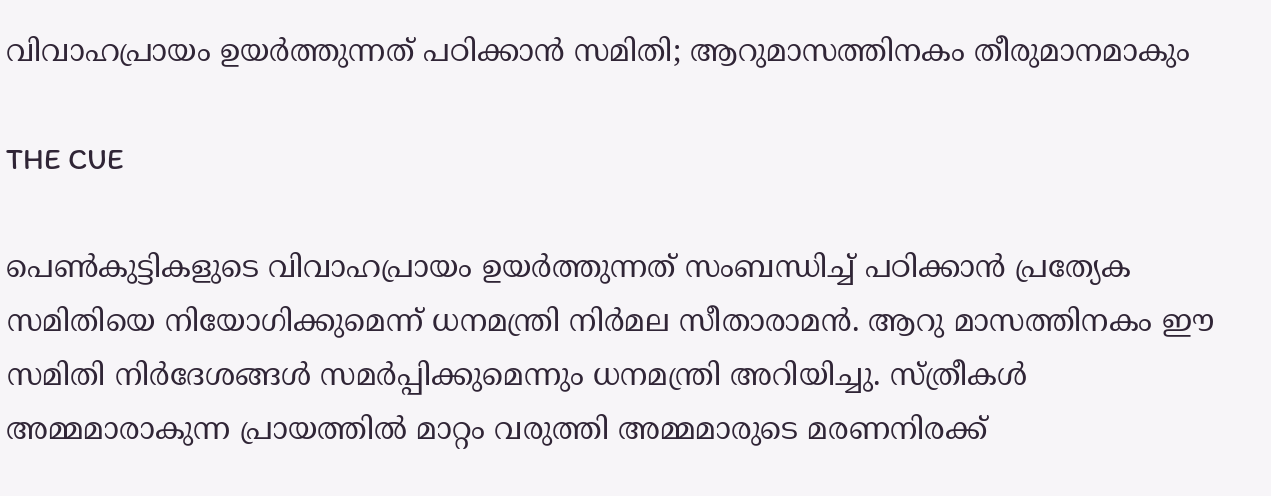വിവാഹപ്രായം ഉയര്‍ത്തുന്നത് പഠിക്കാന്‍ സമിതി; ആറുമാസത്തിനകം തീരുമാനമാകും

THE CUE

പെണ്‍കുട്ടികളുടെ വിവാഹപ്രായം ഉയര്‍ത്തുന്നത് സംബന്ധിച്ച് പഠിക്കാന്‍ പ്രത്യേക സമിതിയെ നിയോഗിക്കുമെന്ന് ധനമന്ത്രി നിര്‍മല സീതാരാമന്‍. ആറു മാസത്തിനകം ഈ സമിതി നിര്‍ദേശങ്ങള്‍ സമര്‍പ്പിക്കുമെന്നും ധനമന്ത്രി അറിയിച്ചു. സ്ത്രീകള്‍ അമ്മമാരാകുന്ന പ്രായത്തില്‍ മാറ്റം വരുത്തി അമ്മമാരുടെ മരണനിരക്ക്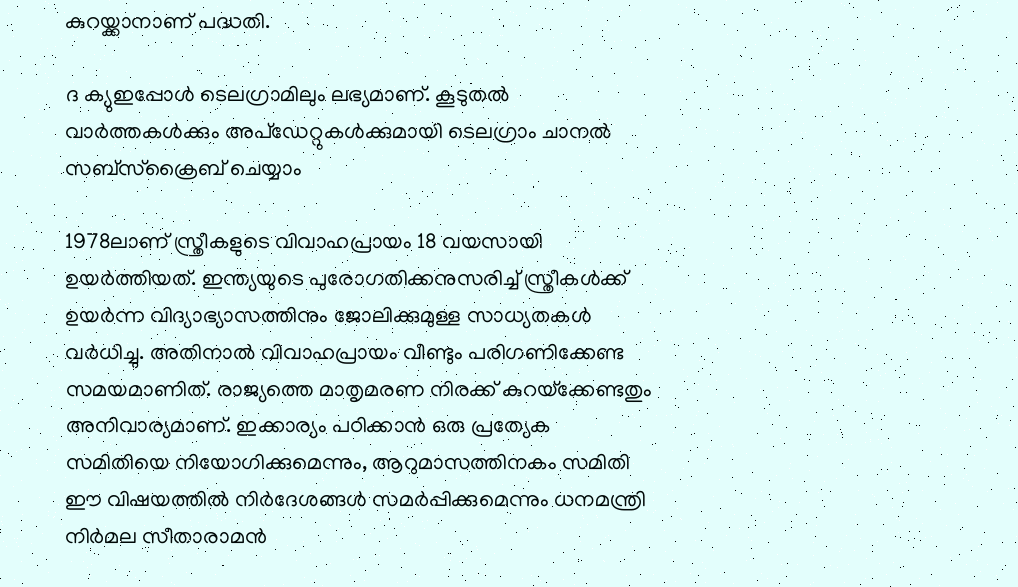കുറയ്ക്കാനാണ് പദ്ധതി.

ദ ക്യുഇപ്പോള്‍ ടെലഗ്രാമിലും ലഭ്യമാണ്. കൂടുതല്‍ വാര്‍ത്തകള്‍ക്കും അപ്‌ഡേറ്റുകള്‍ക്കുമായി ടെലഗ്രാം ചാനല്‍ സബ്‌സ്‌ക്രൈബ് ചെയ്യാം

1978ലാണ് സ്ത്രീകളുടെ വിവാഹപ്രായം 18 വയസായി ഉയര്‍ത്തിയത്. ഇന്ത്യയുടെ പുരോഗതിക്കനുസരിച്ച് സ്ത്രീകള്‍ക്ക് ഉയര്‍ന്ന വിദ്യാഭ്യാസത്തിനും ജോലിക്കുമുള്ള സാധ്യതകള്‍ വര്‍ധിച്ചു. അതിനാല്‍ വിവാഹപ്രായം വീണ്ടും പരിഗണിക്കേണ്ട സമയമാണിത്. രാജ്യത്തെ മാതൃമരണ നിരക്ക് കുറയ്‌ക്കേണ്ടതും അനിവാര്യമാണ്. ഇക്കാര്യം പഠിക്കാന്‍ ഒരു പ്രത്യേക സമിതിയെ നിയോഗിക്കുമെന്നും, ആറുമാസത്തിനകം സമിതി ഈ വിഷയത്തില്‍ നിര്‍ദേശങ്ങള്‍ സമര്‍പ്പിക്കുമെന്നും ധനമന്ത്രി നിര്‍മല സീതാരാമന്‍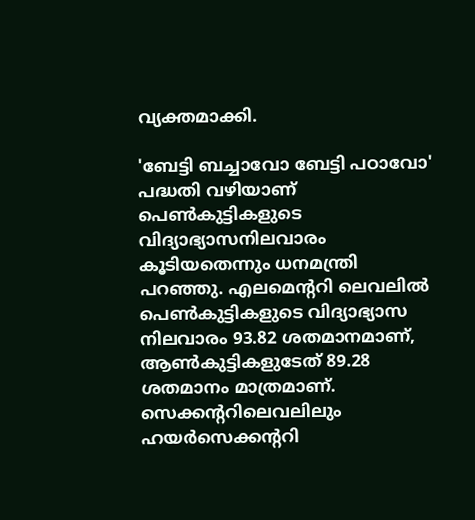വ്യക്തമാക്കി.

'ബേട്ടി ബച്ചാവോ ബേട്ടി പഠാവോ' പദ്ധതി വഴിയാണ് പെണ്‍കുട്ടികളുടെ വിദ്യാഭ്യാസനിലവാരം കൂടിയതെന്നും ധനമന്ത്രി പറഞ്ഞു. എലമെന്ററി ലെവലില്‍ പെണ്‍കുട്ടികളുടെ വിദ്യാഭ്യാസ നിലവാരം 93.82 ശതമാനമാണ്, ആണ്‍കുട്ടികളുടേത് 89.28 ശതമാനം മാത്രമാണ്. സെക്കന്ററിലെവലിലും ഹയര്‍സെക്കന്ററി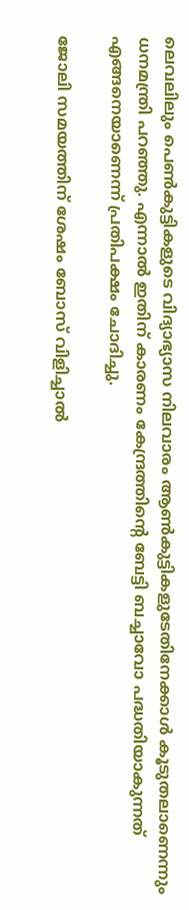ലെവലിലും പെണ്‍കുട്ടികളുടെ വിദ്യാഭ്യാസ നിലവാരം ആണ്‍കുട്ടികളുടേതിനേക്കാള്‍ കൂടുതലാണെന്നും ധനമന്ത്രി പറഞ്ഞു. എന്നാല്‍ ഇതിന് കാരണം കേന്ദ്രത്തിന്റെ ബേട്ടി ബച്ചാവോ പദ്ധതിയാകുന്നത് എങ്ങനെയാണെന്ന് പ്രതിപക്ഷം ചോദിച്ചു.

ജോലി സമയത്തിന് ശേഷം ബോസ് വിളിച്ചാല്‍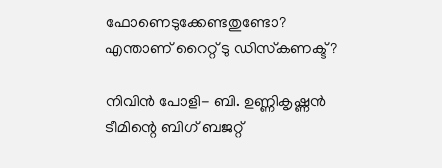ഫോണെടുക്കേണ്ടതുണ്ടോ? എന്താണ് റൈറ്റ് ടു ഡിസ്‌കണക്ട്?

നിവിൻ പോളി- ബി. ഉണ്ണികൃഷ്ണൻ ടീമിന്റെ ബിഗ് ബജറ്റ്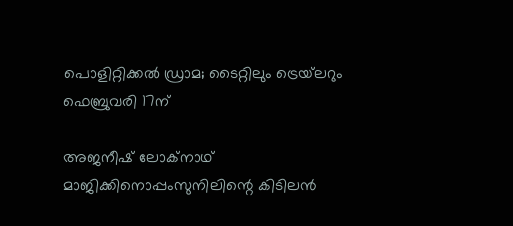പൊളിറ്റിക്കൽ ഡ്രാമ; ടൈറ്റിലും ട്രെയ്‌ലറും ഫെബ്രുവരി 17ന്

അജനീഷ് ലോക്നാഥ് മാജിക്കിനൊപ്പംസുനിലിന്റെ കിടിലൻ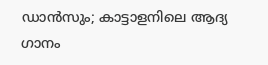ഡാൻസും; കാട്ടാളനിലെ ആദ്യ ഗാനം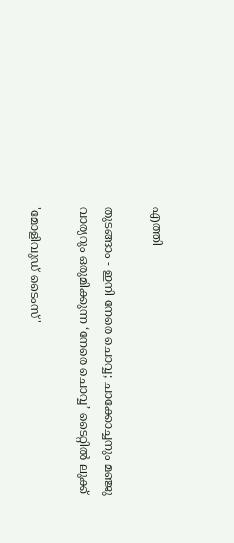എത്തി

തുടങ്ങാം - ഇനി നേരെ ചൊവ്വ; ചാക്കോച്ചനും മഞ്ജു വാര്യറും ഒരുമിക്കുന്ന ‘നേരെ ചൊവ്വ’ ടൈറ്റിൽ ലുക്ക്

'മോളിവുഡ് ടൈംസ്'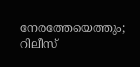നേരത്തേയെത്തും; റിലീസ്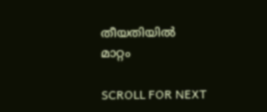തീയതിയിൽ മാറ്റം

SCROLL FOR NEXT